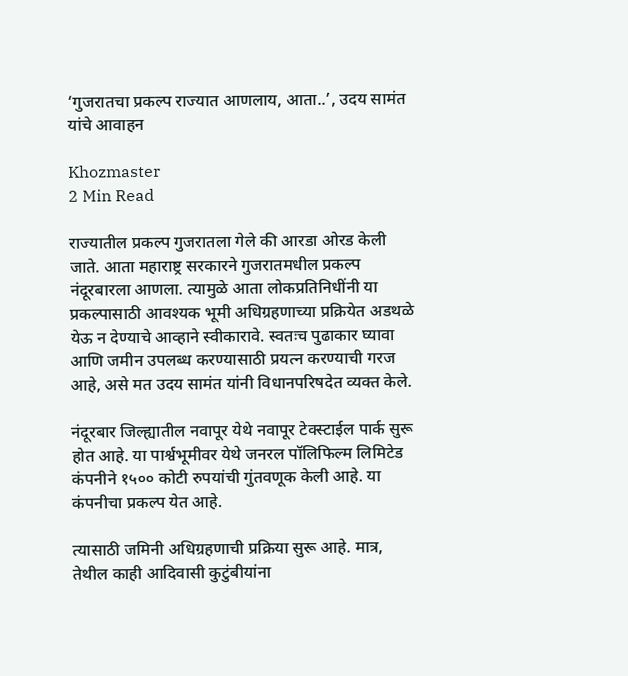‘गुजरातचा प्रकल्प राज्यात आणलाय, आता..’, उदय सामंत यांचे आवाहन

Khozmaster
2 Min Read

राज्यातील प्रकल्प गुजरातला गेले की आरडा ओरड केली जाते. आता महाराष्ट्र सरकारने गुजरातमधील प्रकल्प नंदूरबारला आणला. त्यामुळे आता लोकप्रतिनिधींनी या प्रकल्पासाठी आवश्यक भूमी अधिग्रहणाच्या प्रक्रियेत अडथळे येऊ न देण्याचे आव्हाने स्वीकारावे. स्वतःच पुढाकार घ्यावा आणि जमीन उपलब्ध करण्यासाठी प्रयत्न करण्याची गरज आहे, असे मत उदय सामंत यांनी विधानपरिषदेत व्यक्त केले.

नंदूरबार जिल्ह्यातील नवापूर येथे नवापूर टेक्स्टाईल पार्क सुरू होत आहे. या पार्श्वभूमीवर येथे जनरल पॉलिफिल्म लिमिटेड कंपनीने १५०० कोटी रुपयांची गुंतवणूक केली आहे. या कंपनीचा प्रकल्प येत आहे.

त्यासाठी जमिनी अधिग्रहणाची प्रक्रिया सुरू आहे. मात्र, तेथील काही आदिवासी कुटुंबीयांना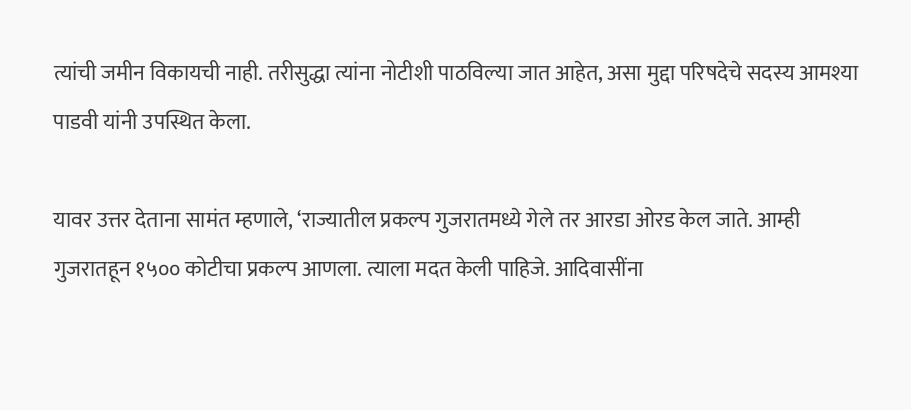त्यांची जमीन विकायची नाही. तरीसुद्धा त्यांना नोटीशी पाठविल्या जात आहेत, असा मुद्दा परिषदेचे सदस्य आमश्या पाडवी यांनी उपस्थित केला.

यावर उत्तर देताना सामंत म्हणाले, ‘राज्यातील प्रकल्प गुजरातमध्ये गेले तर आरडा ओरड केल जाते. आम्ही गुजरातहून १५०० कोटीचा प्रकल्प आणला. त्याला मदत केली पाहिजे. आदिवासींना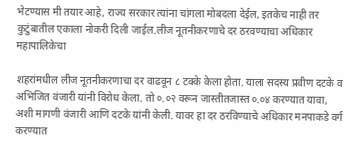भेटण्यास मी तयार आहे, राज्य सरकार त्यांना चांगला मोबदला देईल, इतकेच नाही तर कुटुंबातील एकाला नोकरी दिली जाईल.लीज नूतनीकरणाचे दर ठरवण्याचा अधिकार महापालिकेचा

शहरांमधील लीज नूतनीकरणाचा दर वाढवून ८ टक्के केला होता. याला सदस्य प्रवीण दटके व अभिजित वंजारी यांनी विरोध केला. तो ०.०२ वरून जास्तीतजास्त ०.०४ करण्यात यावा, अशी मागणी वंजारी आणि दटके यांनी केली. यावर हा दर ठरविण्याचे अधिकार मनपाकडे वर्ग करण्यात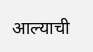आल्याची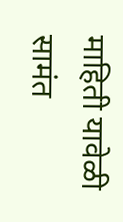माहिती यावेळी सामंत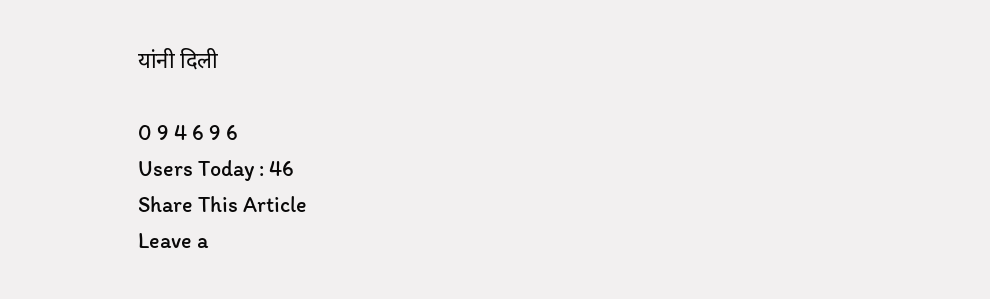यांनी दिली

0 9 4 6 9 6
Users Today : 46
Share This Article
Leave a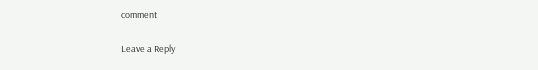comment

Leave a Reply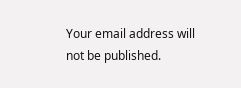Your email address will not be published.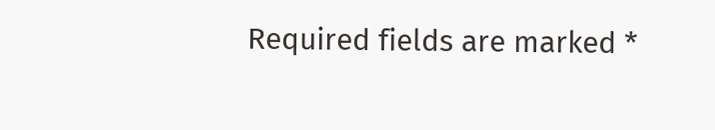Required fields are marked *